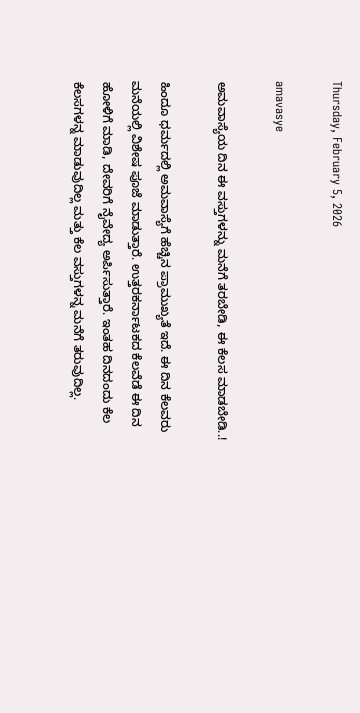Thursday, February 5, 2026

amavasye

ಅಮವಾಸ್ಯೆಯ ದಿನ ಈ ವಸ್ತುಗಳನ್ನು ಮನೆಗೆ ತರಬೇಡಿ, ಈ ಕೆಲಸ ಮಾಡಬೇಡಿ..!

ಹಿಂದೂ ಧರ್ಮದಲ್ಲಿ ಅಮವಾಸ್ಯೆಗೆ ಹೆಚ್ಚಿನ ಪ್ರಾಮುಖ್ಯತೆ ಇದೆ. ಈ ದಿನ ಕೆಲವರು ಮನೆಯಲ್ಲಿ ವಿಶೇಷ ಪೂಜೆ ಮಾಡುತ್ತಾರೆ. ಉತ್ತರಕರ್ನಾಟಕದ ಕೆಲವೆಡೆ ಈ ದಿನ ಹೋಳಿಗೆ ಮಾಡಿ, ದೇವರಿಗೆ ನೈವೇದ್ಯ ಅರ್ಪಿಸುತ್ತಾರೆ. ಇಂತಹ ದಿನದಂದು ಕೆಲ ಕೆಲಸಗಳನ್ನ ಮಾಡುವುದಿಲ್ಲ ಮತ್ತು ಕೆಲ ವಸ್ತುಗಳನ್ನ ಮನೆಗೆ ತರುವುದಿಲ್ಲ.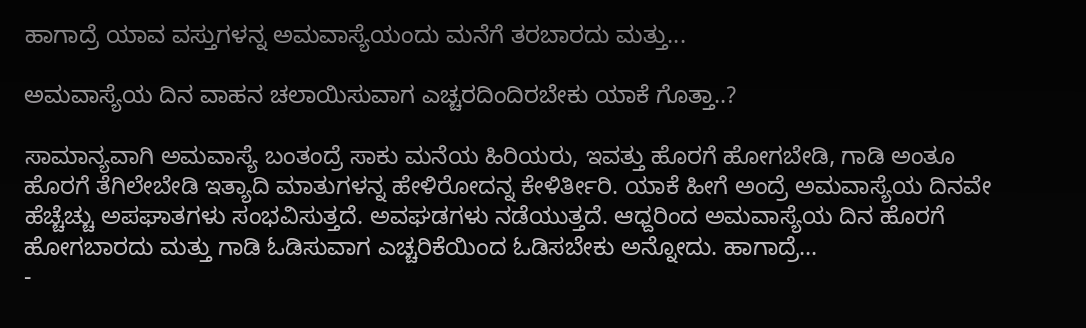ಹಾಗಾದ್ರೆ ಯಾವ ವಸ್ತುಗಳನ್ನ ಅಮವಾಸ್ಯೆಯಂದು ಮನೆಗೆ ತರಬಾರದು ಮತ್ತು...

ಅಮವಾಸ್ಯೆಯ ದಿನ ವಾಹನ ಚಲಾಯಿಸುವಾಗ ಎಚ್ಚರದಿಂದಿರಬೇಕು ಯಾಕೆ ಗೊತ್ತಾ..?

ಸಾಮಾನ್ಯವಾಗಿ ಅಮವಾಸ್ಯೆ ಬಂತಂದ್ರೆ ಸಾಕು ಮನೆಯ ಹಿರಿಯರು, ಇವತ್ತು ಹೊರಗೆ ಹೋಗಬೇಡಿ, ಗಾಡಿ ಅಂತೂ ಹೊರಗೆ ತೆಗಿಲೇಬೇಡಿ ಇತ್ಯಾದಿ ಮಾತುಗಳನ್ನ ಹೇಳಿರೋದನ್ನ ಕೇಳಿರ್ತೀರಿ. ಯಾಕೆ ಹೀಗೆ ಅಂದ್ರೆ ಅಮವಾಸ್ಯೆಯ ದಿನವೇ ಹೆಚ್ಚೆಚ್ಚು ಅಪಘಾತಗಳು ಸಂಭವಿಸುತ್ತದೆ. ಅವಘಡಗಳು ನಡೆಯುತ್ತದೆ. ಆಧ್ದರಿಂದ ಅಮವಾಸ್ಯೆಯ ದಿನ ಹೊರಗೆ ಹೋಗಬಾರದು ಮತ್ತು ಗಾಡಿ ಓಡಿಸುವಾಗ ಎಚ್ಚರಿಕೆಯಿಂದ ಓಡಿಸಬೇಕು ಅನ್ನೋದು. ಹಾಗಾದ್ರೆ...
-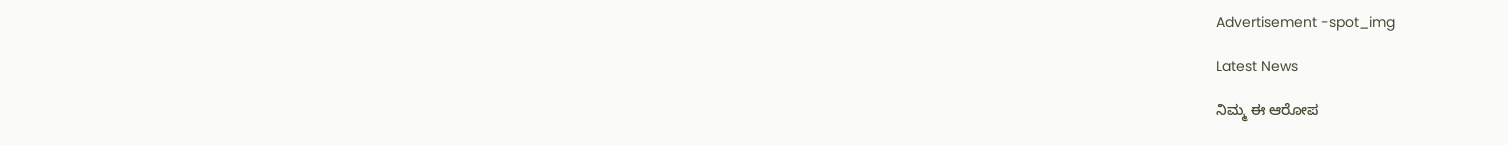Advertisement -spot_img

Latest News

ನಿಮ್ಮ ಈ ಆರೋಪ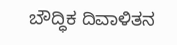ಬೌದ್ಧಿಕ ದಿವಾಳಿತನ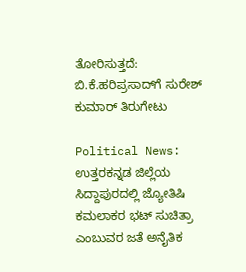ತೋರಿಸುತ್ತದೆ: ಬಿ.ಕೆ.ಹರಿಪ್ರಸಾದ್‌ಗೆ ಸುರೇಶ್ ಕುಮಾರ್ ತಿರುಗೇಟು

Political News: ಉತ್ತರಕನ್ನಡ ಜಿಲ್ಲೆಯ ಸಿದ್ದಾಪುರದಲ್ಲಿ ಜ್ಯೋತಿಷಿ ಕಮಲಾಕರ ಭಟ್ ಸುಚಿತ್ರಾ ಎಂಬುವರ ಜತೆ ಅನೈತಿಕ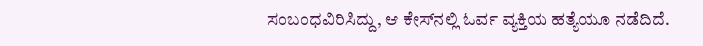ಸಂಬಂಧವಿರಿಸಿದ್ದು, ಆ ಕೇಸ್‌ನಲ್ಲಿ ಓರ್ವ ವ್ಯಕ್ತಿಯ ಹತ್ಯೆಯೂ ನಡೆದಿದೆ.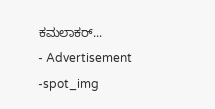ಕಮಲಾಕರ್...
- Advertisement -spot_img